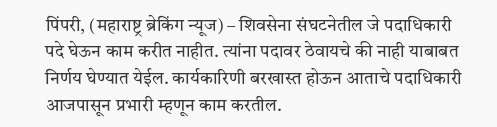पिंपरी, (महाराष्ट्र ब्रेकिंग न्यूज) – शिवसेना संघटनेतील जे पदाधिकारी पदे घेऊन काम करीत नाहीत. त्यांना पदावर ठेवायचे की नाही याबाबत निर्णय घेण्यात येईल. कार्यकारिणी बरखास्त होऊन आताचे पदाधिकारी आजपासून प्रभारी म्हणून काम करतील.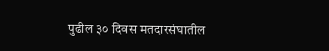पुढील ३० दिवस मतदारसंघातील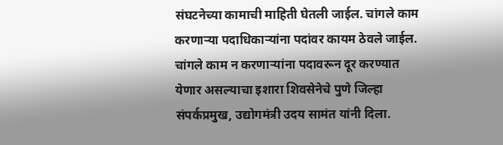संघटनेच्या कामाची माहिती घेतली जाईल. चांगले काम करणाऱ्या पदाधिकाऱ्यांना पदांवर कायम ठेवले जाईल. चांगले काम न करणाऱ्यांना पदावरून दूर करण्यात येणार असल्याचा इशारा शिवसेनेचे पुणे जिल्हा संपर्कप्रमुख, उद्योगमंत्री उदय सामंत यांनी दिला.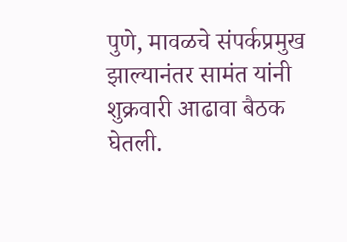पुणे, मावळचे संपर्कप्रमुख झाल्यानंतर सामंत यांनी शुक्रवारी आढावा बैठक घेतली.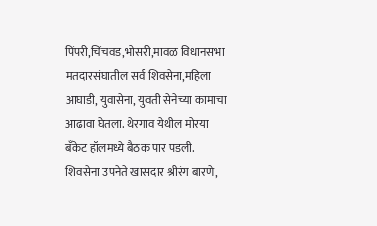पिंपरी,चिंचवड,भोसरी,मावळ विधानसभा मतदारसंघातील सर्व शिवसेना,महिला आघाडी, युवासेना, युवती सेनेच्या कामाचा आढावा घेतला. थेरगाव येथील मोरया बॅंकेट हॉलमध्ये बैठक पार पडली. शिवसेना उपनेते खासदार श्रीरंग बारणे,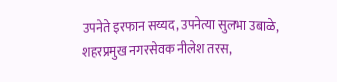उपनेते इरफान सय्यद, उपनेत्या सुलभा उबाळे, शहरप्रमुख नगरसेवक नीलेश तरस,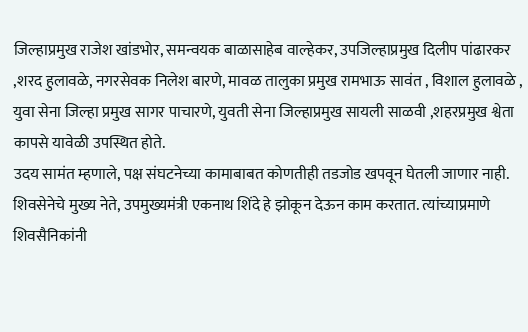जिल्हाप्रमुख राजेश खांडभोर, समन्वयक बाळासाहेब वाल्हेकर, उपजिल्हाप्रमुख दिलीप पांढारकर ,शरद हुलावळे, नगरसेवक निलेश बारणे, मावळ तालुका प्रमुख रामभाऊ सावंत , विशाल हुलावळे , युवा सेना जिल्हा प्रमुख सागर पाचारणे, युवती सेना जिल्हाप्रमुख सायली साळवी ,शहरप्रमुख श्वेता कापसे यावेळी उपस्थित होते.
उदय सामंत म्हणाले, पक्ष संघटनेच्या कामाबाबत कोणतीही तडजोड खपवून घेतली जाणार नाही. शिवसेनेचे मुख्य नेते, उपमुख्यमंत्री एकनाथ शिंदे हे झोकून देऊन काम करतात. त्यांच्याप्रमाणे शिवसैनिकांनी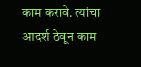काम करावे. त्यांचा आदर्श ठेवून काम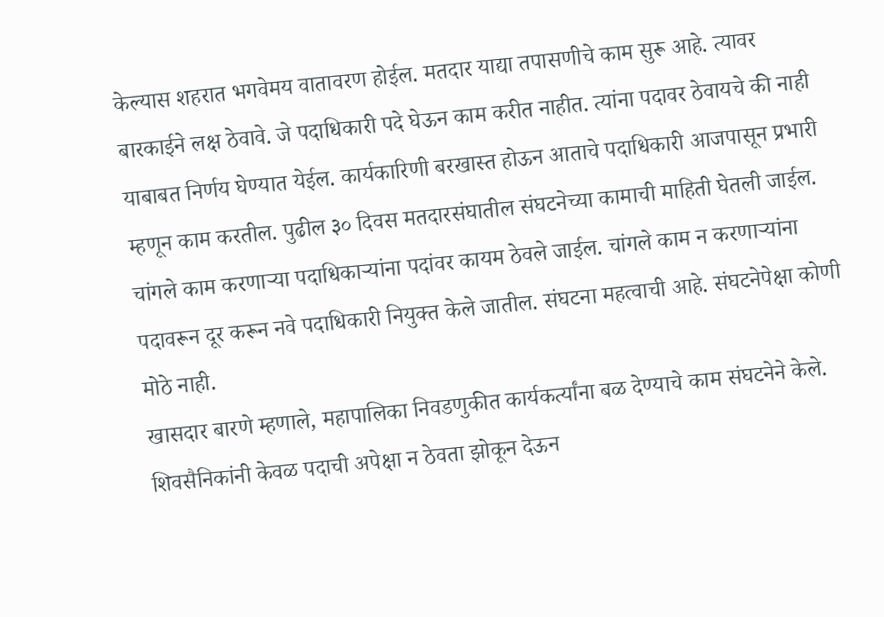केल्यास शहरात भगवेमय वातावरण होईल. मतदार याद्या तपासणीचे काम सुरू आहे. त्यावर बारकाईने लक्ष ठेवावे. जे पदाधिकारी पदे घेऊन काम करीत नाहीत. त्यांना पदावर ठेवायचे की नाही याबाबत निर्णय घेण्यात येईल. कार्यकारिणी बरखास्त होऊन आताचे पदाधिकारी आजपासून प्रभारी म्हणून काम करतील. पुढील ३० दिवस मतदारसंघातील संघटनेच्या कामाची माहिती घेतली जाईल. चांगले काम करणाऱ्या पदाधिकाऱ्यांना पदांवर कायम ठेवले जाईल. चांगले काम न करणाऱ्यांना पदावरून दूर करून नवे पदाधिकारी नियुक्त केले जातील. संघटना महत्वाची आहे. संघटनेपेक्षा कोणी मोठे नाही.
खासदार बारणे म्हणाले, महापालिका निवडणुकीत कार्यकर्त्यांना बळ देण्याचे काम संघटनेने केले. शिवसैनिकांनी केवळ पदाची अपेक्षा न ठेवता झोकून देऊन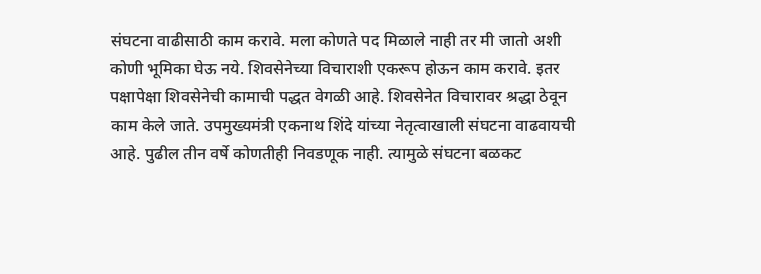संघटना वाढीसाठी काम करावे. मला कोणते पद मिळाले नाही तर मी जातो अशी कोणी भूमिका घेऊ नये. शिवसेनेच्या विचाराशी एकरूप होऊन काम करावे. इतर पक्षापेक्षा शिवसेनेची कामाची पद्धत वेगळी आहे. शिवसेनेत विचारावर श्रद्धा ठेवून काम केले जाते. उपमुख्यमंत्री एकनाथ शिंदे यांच्या नेतृत्वाखाली संघटना वाढवायची आहे. पुढील तीन वर्षे कोणतीही निवडणूक नाही. त्यामुळे संघटना बळकट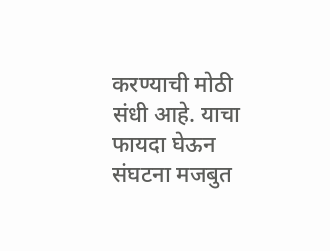करण्याची मोठी संधी आहे. याचा फायदा घेऊन संघटना मजबुत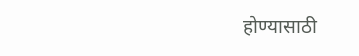होण्यासाठी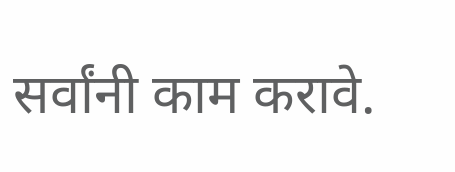सर्वांनी काम करावे.